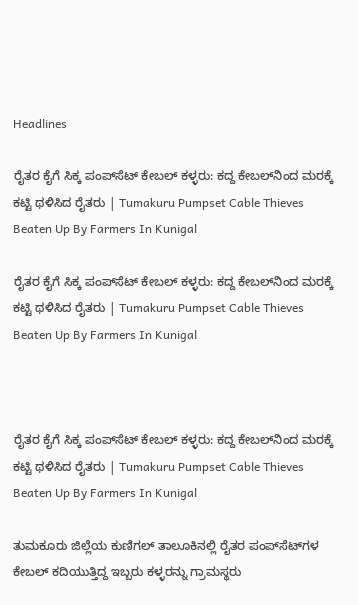Headlines

ರೈತರ ಕೈಗೆ ಸಿಕ್ಕ ಪಂಪ್‌ಸೆಟ್ ಕೇಬಲ್ ಕಳ್ಳರು: ಕದ್ದ ಕೇಬಲ್‌ನಿಂದ ಮರಕ್ಕೆ ಕಟ್ಟಿ ಥಳಿಸಿದ ರೈತರು | Tumakuru Pumpset Cable Thieves Beaten Up By Farmers In Kunigal

ರೈತರ ಕೈಗೆ ಸಿಕ್ಕ ಪಂಪ್‌ಸೆಟ್ ಕೇಬಲ್ ಕಳ್ಳರು: ಕದ್ದ ಕೇಬಲ್‌ನಿಂದ ಮರಕ್ಕೆ ಕಟ್ಟಿ ಥಳಿಸಿದ ರೈತರು | Tumakuru Pumpset Cable Thieves Beaten Up By Farmers In Kunigal



ರೈತರ ಕೈಗೆ ಸಿಕ್ಕ ಪಂಪ್‌ಸೆಟ್ ಕೇಬಲ್ ಕಳ್ಳರು: ಕದ್ದ ಕೇಬಲ್‌ನಿಂದ ಮರಕ್ಕೆ ಕಟ್ಟಿ ಥಳಿಸಿದ ರೈತರು | Tumakuru Pumpset Cable Thieves Beaten Up By Farmers In Kunigal

ತುಮಕೂರು ಜಿಲ್ಲೆಯ ಕುಣಿಗಲ್ ತಾಲೂಕಿನಲ್ಲಿ ರೈತರ ಪಂಪ್‌ಸೆಟ್‌ಗಳ ಕೇಬಲ್ ಕದಿಯುತ್ತಿದ್ದ ಇಬ್ಬರು ಕಳ್ಳರನ್ನು ಗ್ರಾಮಸ್ಥರು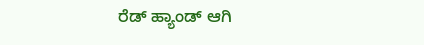ರೆಡ್ ಹ್ಯಾಂಡ್ ಆಗಿ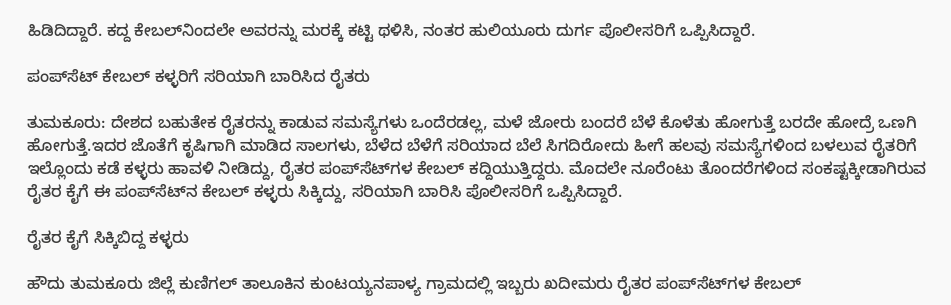ಹಿಡಿದಿದ್ದಾರೆ. ಕದ್ದ ಕೇಬಲ್‌ನಿಂದಲೇ ಅವರನ್ನು ಮರಕ್ಕೆ ಕಟ್ಟಿ ಥಳಿಸಿ, ನಂತರ ಹುಲಿಯೂರು ದುರ್ಗ ಪೊಲೀಸರಿಗೆ ಒಪ್ಪಿಸಿದ್ದಾರೆ.

ಪಂಪ್‌ಸೆಟ್ ಕೇಬಲ್ ಕಳ್ಳರಿಗೆ ಸರಿಯಾಗಿ ಬಾರಿಸಿದ ರೈತರು

ತುಮಕೂರು: ದೇಶದ ಬಹುತೇಕ ರೈತರನ್ನು ಕಾಡುವ ಸಮಸ್ಯೆಗಳು ಒಂದೆರಡಲ್ಲ, ಮಳೆ ಜೋರು ಬಂದರೆ ಬೆಳೆ ಕೊಳೆತು ಹೋಗುತ್ತೆ ಬರದೇ ಹೋದ್ರೆ ಒಣಗಿ ಹೋಗುತ್ತೆ.ಇದರ ಜೊತೆಗೆ ಕೃಷಿಗಾಗಿ ಮಾಡಿದ ಸಾಲಗಳು, ಬೆಳೆದ ಬೆಳೆಗೆ ಸರಿಯಾದ ಬೆಲೆ ಸಿಗದಿರೋದು ಹೀಗೆ ಹಲವು ಸಮಸ್ಯೆಗಳಿಂದ ಬಳಲುವ ರೈತರಿಗೆ ಇಲ್ಲೊಂದು ಕಡೆ ಕಳ್ಳರು ಹಾವಳಿ ನೀಡಿದ್ದು, ರೈತರ ಪಂಪ್‌ಸೆಟ್‌ಗಳ ಕೇಬಲ್ ಕದ್ದಿಯುತ್ತಿದ್ದರು. ಮೊದಲೇ ನೂರೆಂಟು ತೊಂದರೆಗಳಿಂದ ಸಂಕಷ್ಟಕ್ಕೀಡಾಗಿರುವ ರೈತರ ಕೈಗೆ ಈ ಪಂಪ್‌ಸೆಟ್‌ನ ಕೇಬಲ್ ಕಳ್ಳರು ಸಿಕ್ಕಿದ್ದು, ಸರಿಯಾಗಿ ಬಾರಿಸಿ ಪೊಲೀಸರಿಗೆ ಒಪ್ಪಿಸಿದ್ದಾರೆ.

ರೈತರ ಕೈಗೆ ಸಿಕ್ಕಿಬಿದ್ದ ಕಳ್ಳರು

ಹೌದು ತುಮಕೂರು ಜಿಲ್ಲೆ ಕುಣಿಗಲ್ ತಾಲೂಕಿನ ಕುಂಟಯ್ಯನಪಾಳ್ಯ ಗ್ರಾಮದಲ್ಲಿ ಇಬ್ಬರು ಖದೀಮರು ರೈತರ ಪಂಪ್‌ಸೆಟ್‌ಗಳ ಕೇಬಲ್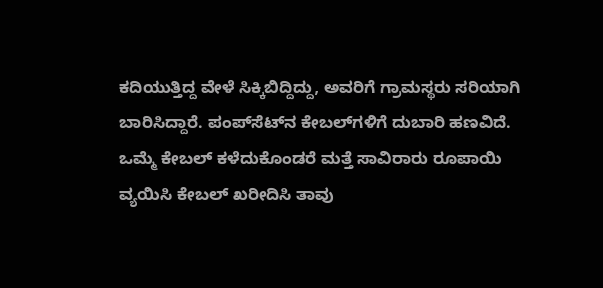ಕದಿಯುತ್ತಿದ್ದ ವೇಳೆ ಸಿಕ್ಕಿಬಿದ್ದಿದ್ದು, ಅವರಿಗೆ ಗ್ರಾಮಸ್ಥರು ಸರಿಯಾಗಿ ಬಾರಿಸಿದ್ದಾರೆ. ಪಂಪ್‌ಸೆಟ್‌ನ ಕೇಬಲ್‌ಗಳಿಗೆ ದುಬಾರಿ ಹಣವಿದೆ. ಒಮ್ಮೆ ಕೇಬಲ್ ಕಳೆದುಕೊಂಡರೆ ಮತ್ತೆ ಸಾವಿರಾರು ರೂಪಾಯಿ ವ್ಯಯಿಸಿ ಕೇಬಲ್ ಖರೀದಿಸಿ ತಾವು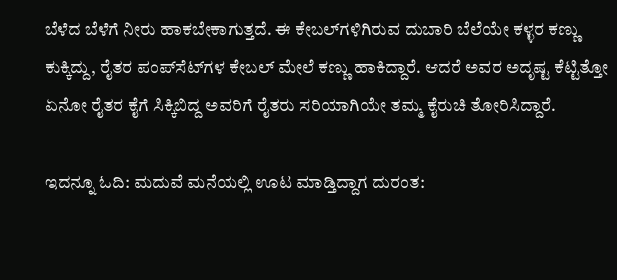ಬೆಳೆದ ಬೆಳೆಗೆ ನೀರು ಹಾಕಬೇಕಾಗುತ್ತದೆ. ಈ ಕೇಬಲ್‌ಗಳಿಗಿರುವ ದುಬಾರಿ ಬೆಲೆಯೇ ಕಳ್ಳರ ಕಣ್ಣು ಕುಕ್ಕಿದ್ದು, ರೈತರ ಪಂಪ್‌ಸೆಟ್‌ಗಳ ಕೇಬಲ್ ಮೇಲೆ ಕಣ್ಣು ಹಾಕಿದ್ದಾರೆ. ಆದರೆ ಅವರ ಅದೃಷ್ಟ ಕೆಟ್ಟಿತ್ತೋ ಏನೋ ರೈತರ ಕೈಗೆ ಸಿಕ್ಕಿಬಿದ್ದ ಅವರಿಗೆ ರೈತರು ಸರಿಯಾಗಿಯೇ ತಮ್ಮ ಕೈರುಚಿ ತೋರಿಸಿದ್ದಾರೆ.

ಇದನ್ನೂ ಓದಿ: ಮದುವೆ ಮನೆಯಲ್ಲಿ ಊಟ ಮಾಡ್ತಿದ್ದಾಗ ದುರಂತ: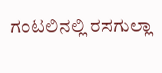ಗಂಟಲಿನಲ್ಲಿ ರಸಗುಲ್ಲಾ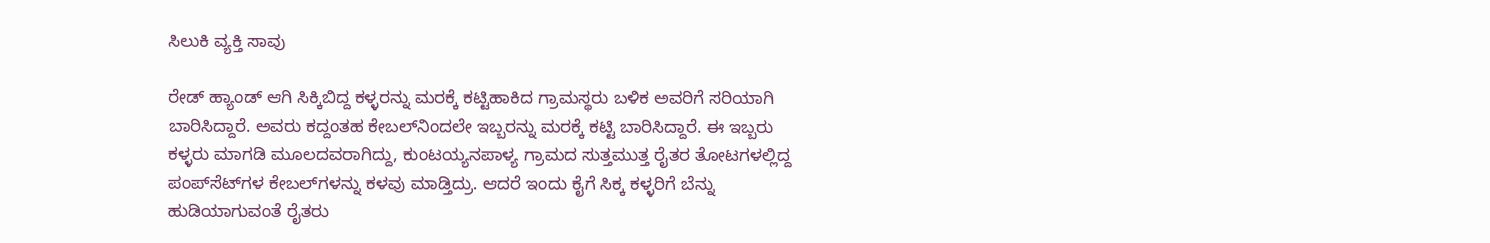ಸಿಲುಕಿ ವ್ಯಕ್ತಿ ಸಾವು

ರೇಡ್ ಹ್ಯಾಂಡ್ ಆಗಿ ಸಿಕ್ಕಿಬಿದ್ದ ಕಳ್ಳರನ್ನು ಮರಕ್ಕೆ ಕಟ್ಟಿಹಾಕಿದ ಗ್ರಾಮಸ್ಥರು ಬಳಿಕ ಅವರಿಗೆ ಸರಿಯಾಗಿ ಬಾರಿಸಿದ್ದಾರೆ. ಅವರು ಕದ್ದಂತಹ ಕೇಬಲ್‌ನಿಂದಲೇ ಇಬ್ಬರನ್ನು ಮರಕ್ಕೆ ಕಟ್ಟಿ ಬಾರಿಸಿದ್ದಾರೆ. ಈ ಇಬ್ಬರು ಕಳ್ಳರು ಮಾಗಡಿ ಮೂಲದವರಾಗಿದ್ದು, ಕುಂಟಯ್ಯನಪಾಳ್ಯ ಗ್ರಾಮದ ಸುತ್ತಮುತ್ತ ರೈತರ ತೋಟಗಳಲ್ಲಿದ್ದ ಪಂಪ್‌ಸೆಟ್‌ಗಳ ಕೇಬಲ್‌ಗಳನ್ನು ಕಳವು ಮಾಡ್ತಿದ್ರು. ಆದರೆ ಇಂದು ಕೈಗೆ ಸಿಕ್ಕ ಕಳ್ಳರಿಗೆ ಬೆನ್ನು ಹುಡಿಯಾಗುವಂತೆ ರೈತರು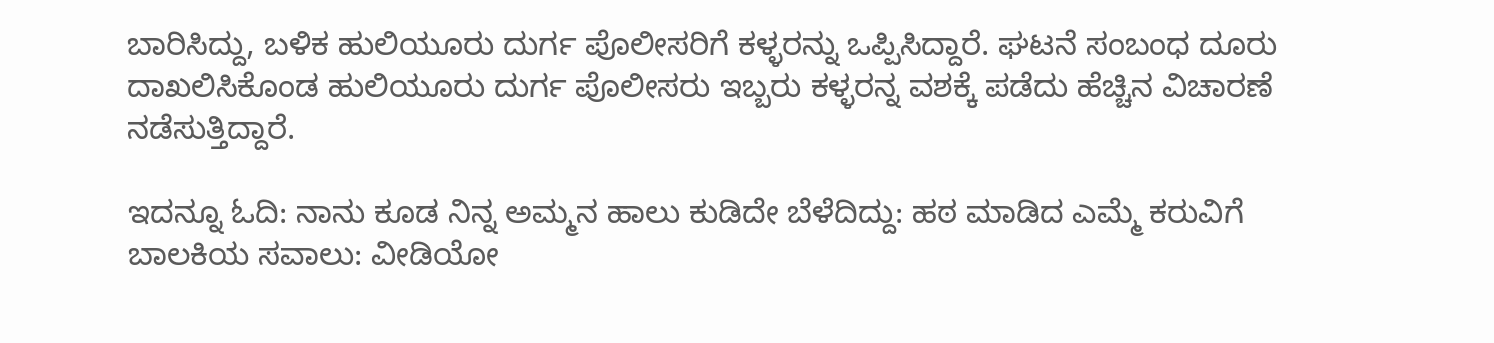ಬಾರಿಸಿದ್ದು, ಬಳಿಕ ಹುಲಿಯೂರು ದುರ್ಗ ಪೊಲೀಸರಿಗೆ ಕಳ್ಳರನ್ನು ಒಪ್ಪಿಸಿದ್ದಾರೆ. ಘಟನೆ ಸಂಬಂಧ ದೂರು ದಾಖಲಿಸಿಕೊಂಡ ಹುಲಿಯೂರು ದುರ್ಗ ಪೊಲೀಸರು ಇಬ್ಬರು ಕಳ್ಳರನ್ನ ವಶಕ್ಕೆ ಪಡೆದು ಹೆಚ್ಚಿನ ವಿಚಾರಣೆ ನಡೆಸುತ್ತಿದ್ದಾರೆ.

ಇದನ್ನೂ ಓದಿ: ನಾನು ಕೂಡ ನಿನ್ನ ಅಮ್ಮನ ಹಾಲು ಕುಡಿದೇ ಬೆಳೆದಿದ್ದು: ಹಠ ಮಾಡಿದ ಎಮ್ಮೆ ಕರುವಿಗೆ ಬಾಲಕಿಯ ಸವಾಲು: ವೀಡಿಯೋ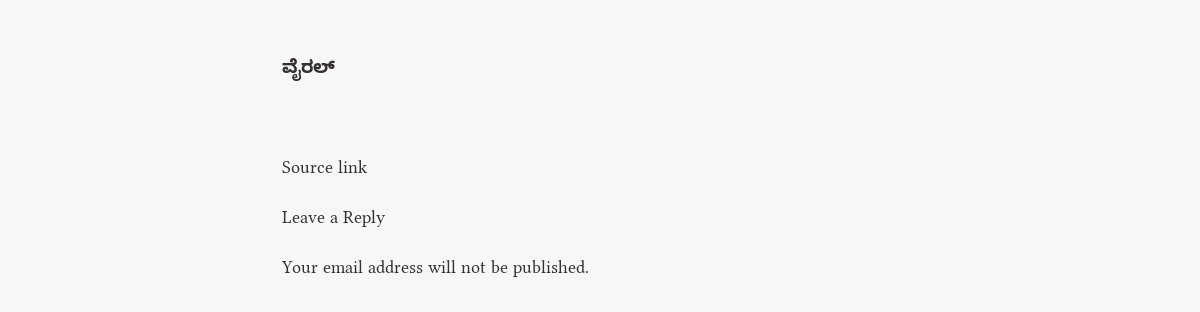ವೈರಲ್



Source link

Leave a Reply

Your email address will not be published.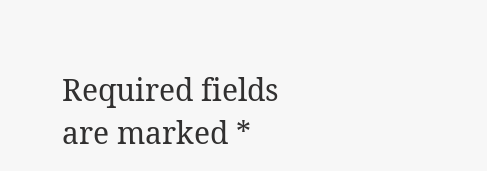Required fields are marked *